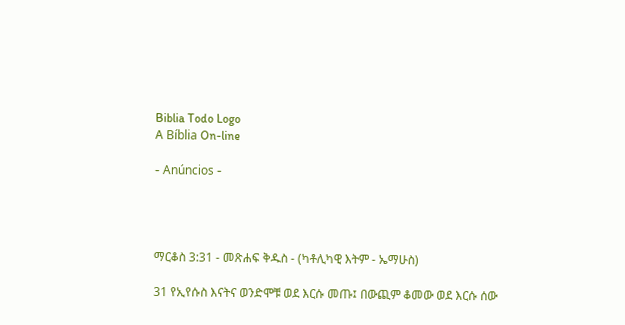Biblia Todo Logo
A Bíblia On-line

- Anúncios -




ማርቆስ 3:31 - መጽሐፍ ቅዱስ - (ካቶሊካዊ እትም - ኤማሁስ)

31 የኢየሱስ እናትና ወንድሞቹ ወደ እርሱ መጡ፤ በውጪም ቆመው ወደ እርሱ ሰው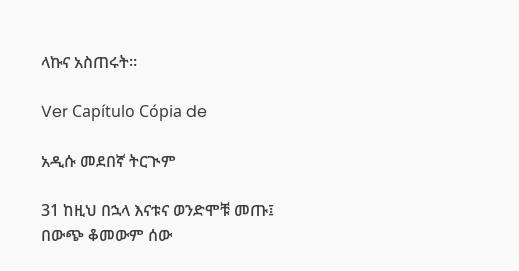ላኩና አስጠሩት።

Ver Capítulo Cópia de

አዲሱ መደበኛ ትርጒም

31 ከዚህ በኋላ እናቱና ወንድሞቹ መጡ፤ በውጭ ቆመውም ሰው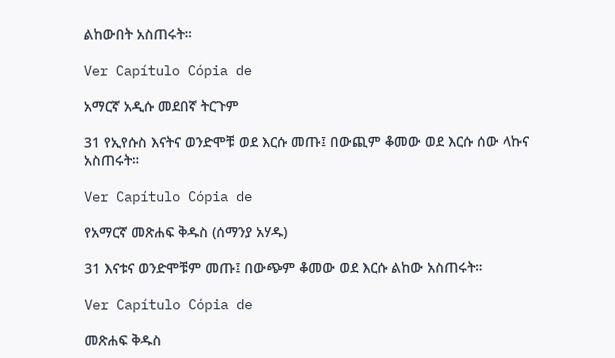ልከውበት አስጠሩት።

Ver Capítulo Cópia de

አማርኛ አዲሱ መደበኛ ትርጉም

31 የኢየሱስ እናትና ወንድሞቹ ወደ እርሱ መጡ፤ በውጪም ቆመው ወደ እርሱ ሰው ላኩና አስጠሩት።

Ver Capítulo Cópia de

የአማርኛ መጽሐፍ ቅዱስ (ሰማንያ አሃዱ)

31 እናቱና ወንድሞቹም መጡ፤ በውጭም ቆመው ወደ እርሱ ልከው አስጠሩት።

Ver Capítulo Cópia de

መጽሐፍ ቅዱስ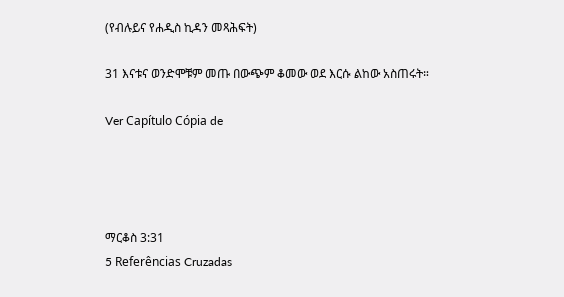(የብሉይና የሐዲስ ኪዳን መጻሕፍት)

31 እናቱና ወንድሞቹም መጡ በውጭም ቆመው ወደ እርሱ ልከው አስጠሩት።

Ver Capítulo Cópia de




ማርቆስ 3:31
5 Referências Cruzadas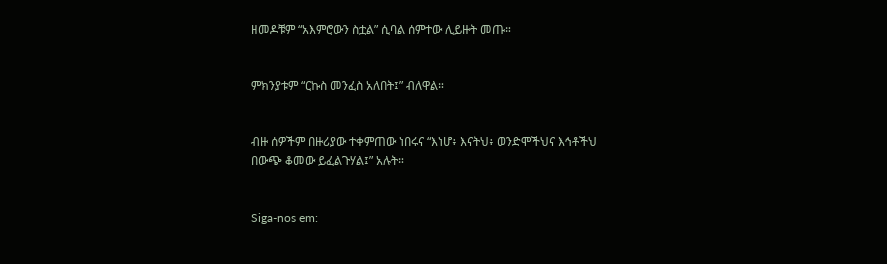ዘመዶቹም “አእምሮውን ስቷል” ሲባል ሰምተው ሊይዙት መጡ።


ምክንያቱም “ርኩስ መንፈስ አለበት፤” ብለዋል።


ብዙ ሰዎችም በዙሪያው ተቀምጠው ነበሩና “እነሆ፥ እናትህ፥ ወንድሞችህና እኅቶችህ በውጭ ቆመው ይፈልጉሃል፤” አሉት።


Siga-nos em: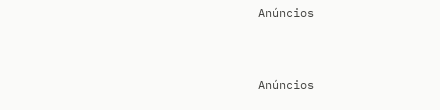Anúncios


Anúncios